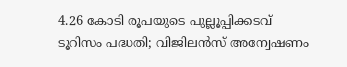4.26 കോടി രൂപയുടെ പുല്ലൂപ്പിക്കടവ് ടൂറിസം പദ്ധതി; വിജിലൻസ് അന്വേഷണം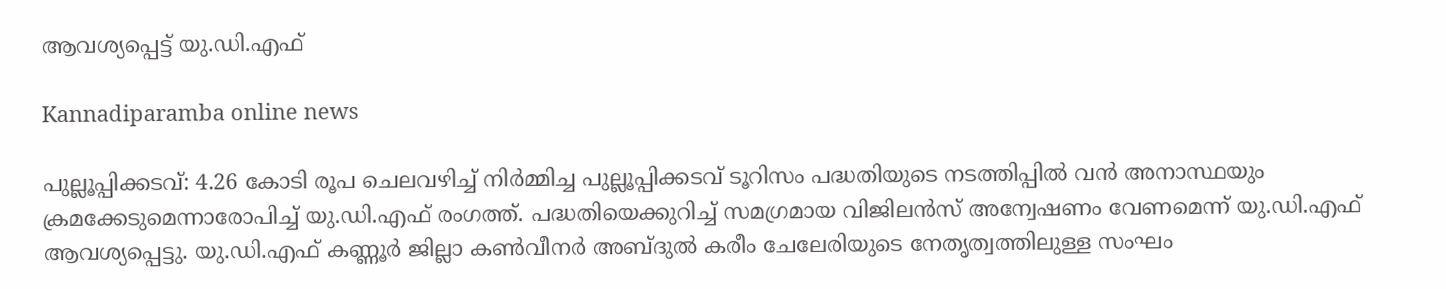ആവശ്യപ്പെട്ട് യു.ഡി.എഫ്

Kannadiparamba online news

പുല്ലൂപ്പിക്കടവ്: 4.26 കോടി രൂപ ചെലവഴിച്ച് നിർമ്മിച്ച പുല്ലൂപ്പിക്കടവ് ടൂറിസം പദ്ധതിയുടെ നടത്തിപ്പിൽ വൻ അനാസ്ഥയും ക്രമക്കേടുമെന്നാരോപിച്ച് യു.ഡി.എഫ് രംഗത്ത്. പദ്ധതിയെക്കുറിച്ച് സമഗ്രമായ വിജിലൻസ് അന്വേഷണം വേണമെന്ന് യു.ഡി.എഫ് ആവശ്യപ്പെട്ടു. യു.ഡി.എഫ് കണ്ണൂർ ജില്ലാ കൺവീനർ അബ്ദുൽ കരീം ചേലേരിയുടെ നേതൃത്വത്തിലുള്ള സംഘം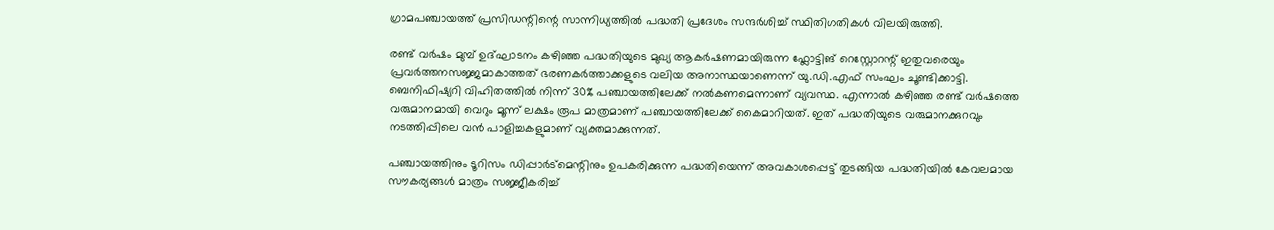ഗ്രാമപഞ്ചായത്ത്‌ പ്രസിഡന്റിന്റെ സാന്നിധ്യത്തിൽ പദ്ധതി പ്രദേശം സന്ദർശിച്ച് സ്ഥിതിഗതികൾ വിലയിരുത്തി.

രണ്ട് വർഷം മുമ്പ് ഉദ്ഘാടനം കഴിഞ്ഞ പദ്ധതിയുടെ മുഖ്യ ആകർഷണമായിരുന്ന ഫ്ലോട്ടിങ് റെസ്റ്റോറന്റ് ഇതുവരെയും പ്രവർത്തനസജ്ജമാകാത്തത് ഭരണകർത്താക്കളുടെ വലിയ അനാസ്ഥയാണെന്ന് യു.ഡി.എഫ് സംഘം ചൂണ്ടിക്കാട്ടി. ബെനിഫിഷ്യറി വിഹിതത്തിൽ നിന്ന് 30% പഞ്ചായത്തിലേക്ക് നൽകണമെന്നാണ് വ്യവസ്ഥ. എന്നാൽ കഴിഞ്ഞ രണ്ട് വർഷത്തെ വരുമാനമായി വെറും മൂന്ന് ലക്ഷം രൂപ മാത്രമാണ് പഞ്ചായത്തിലേക്ക് കൈമാറിയത്. ഇത് പദ്ധതിയുടെ വരുമാനക്കുറവും നടത്തിപ്പിലെ വൻ പാളിച്ചകളുമാണ് വ്യക്തമാക്കുന്നത്.

പഞ്ചായത്തിനും ടൂറിസം ഡിപ്പാർട്മെന്റിനും ഉപകരിക്കുന്ന പദ്ധതിയെന്ന് അവകാശപ്പെട്ട് തുടങ്ങിയ പദ്ധതിയിൽ കേവലമായ സൗകര്യങ്ങൾ മാത്രം സജ്ജീകരിച്ച്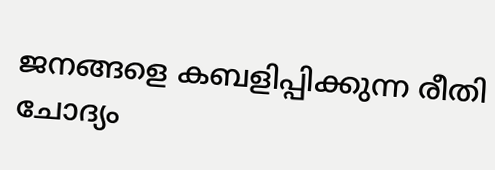ജനങ്ങളെ കബളിപ്പിക്കുന്ന രീതി ചോദ്യം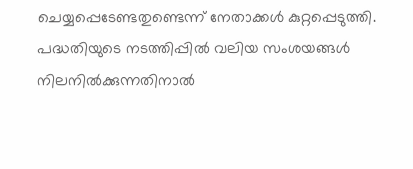ചെയ്യപ്പെടേണ്ടതുണ്ടെന്ന് നേതാക്കൾ കുറ്റപ്പെടുത്തി. പദ്ധതിയുടെ നടത്തിപ്പിൽ വലിയ സംശയങ്ങൾ നിലനിൽക്കുന്നതിനാൽ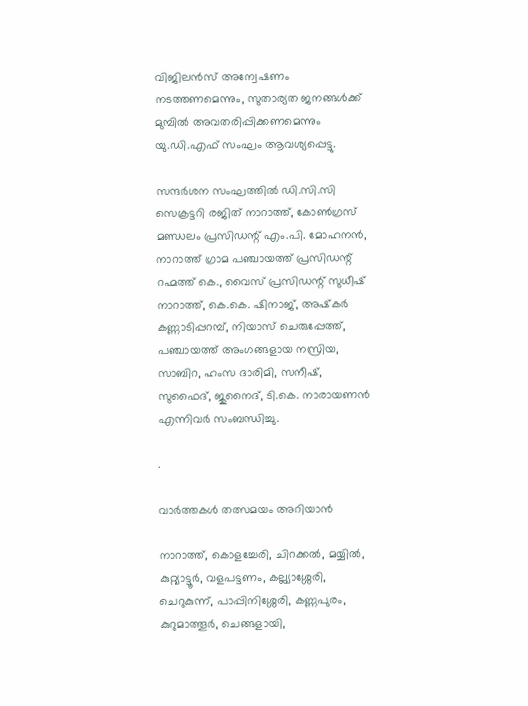വിജിലൻസ് അന്വേഷണം നടത്തണമെന്നും, സുതാര്യത ജനങ്ങൾക്ക് മുമ്പിൽ അവതരിപ്പിക്കണമെന്നും യു.ഡി.എഫ് സംഘം ആവശ്യപ്പെട്ടു.

സന്ദർശന സംഘത്തിൽ ഡി.സി.സി സെക്രട്ടറി രജിത് നാറാത്ത്, കോൺഗ്രസ് മണ്ഡലം പ്രസിഡന്റ് എം.പി. മോഹനൻ, നാറാത്ത് ഗ്രാമ പഞ്ചായത്ത് പ്രസിഡന്റ് റഹ്മത്ത് കെ., വൈസ് പ്രസിഡന്റ് സുധീഷ് നാറാത്ത്, കെ.കെ. ഷിനാജ്, അഷ്‌കർ കണ്ണാടിപ്പറമ്പ്, നിയാസ് ചെരുപ്പേത്ത്, പഞ്ചായത്ത് അംഗങ്ങളായ നസ്രിയ, സാബിറ, ഹംസ ദാരിമി, സനീഷ്, സുഫൈദ്, ജുനൈദ്, ടി.കെ. നാരായണൻ എന്നിവർ സംബന്ധിച്ചു.

.

വാർത്തകൾ തത്സമയം അറിയാൻ

നാറാത്ത്, കൊളച്ചേരി, ചിറക്കൽ, മയ്യിൽ, കുറ്റ്യാട്ടൂർ, വളപട്ടണം, കല്ല്യാശ്ശേരി, ചെറുകുന്ന്, പാപ്പിനിശ്ശേരി, കണ്ണപുരം, കുറുമാത്തൂർ, ചെങ്ങളായി,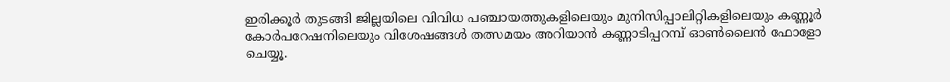ഇരിക്കൂർ തുടങ്ങി ജില്ലയിലെ വിവിധ പഞ്ചായത്തുകളിലെയും മുനിസിപ്പാലിറ്റികളിലെയും കണ്ണൂർ കോർപറേഷനിലെയും വിശേഷങ്ങൾ തത്സമയം അറിയാൻ കണ്ണാടിപ്പറമ്പ് ഓൺലൈൻ ഫോളോ ചെയ്യൂ.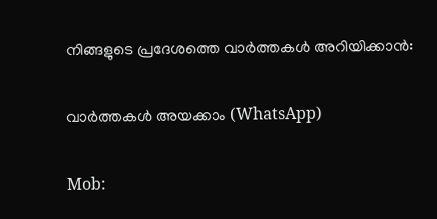നിങ്ങളുടെ പ്രദേശത്തെ വാർത്തകൾ അറിയിക്കാൻ:

വാർത്തകൾ അയക്കാം (WhatsApp)

Mob: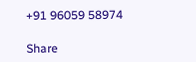+91 96059 58974

Share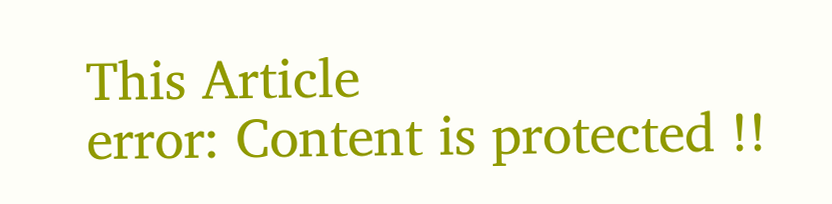This Article
error: Content is protected !!